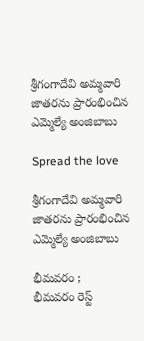శ్రీగంగాదేవి అమ్మవారి జాతరను ప్రారంభించిన ఎమ్మెల్యే అంజిబాబు

Spread the love

శ్రీగంగాదేవి అమ్మవారి జాతరను ప్రారంభించిన ఎమ్మెల్యే అంజిబాబు

భీమవరం ;
భీమవరం రెస్ట్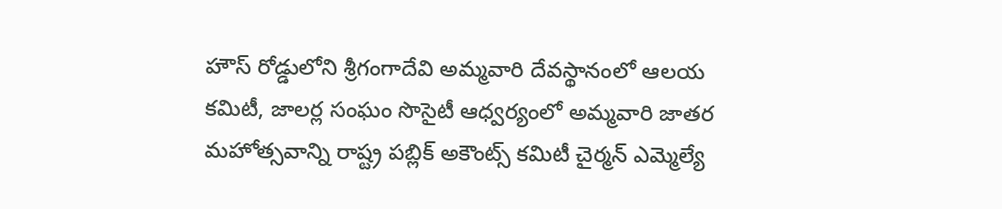హౌస్ రోడ్డులోని శ్రీగంగాదేవి అమ్మవారి దేవస్థానంలో ఆలయ కమిటీ, జాలర్ల సంఘం సొసైటీ ఆధ్వర్యంలో అమ్మవారి జాతర మహోత్సవాన్ని రాష్ట్ర పబ్లిక్ అకౌంట్స్ కమిటీ చైర్మన్ ఎమ్మెల్యే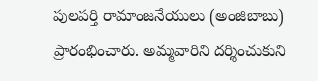పులపర్తి రామాంజనేయులు (అంజిబాబు) ప్రారంభించారు. అమ్మవారిని దర్శించుకుని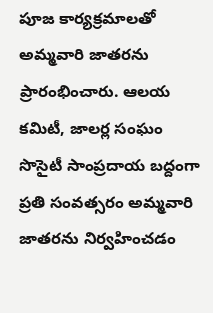పూజ కార్యక్రమాలతో అమ్మవారి జాతరను ప్రారంభించారు. ఆలయ కమిటీ, జాలర్ల సంఘం సొసైటీ సాంప్రదాయ బద్దంగా ప్రతి సంవత్సరం అమ్మవారి జాతరను నిర్వహించడం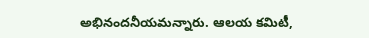అభినందనీయమన్నారు. ఆలయ కమిటీ,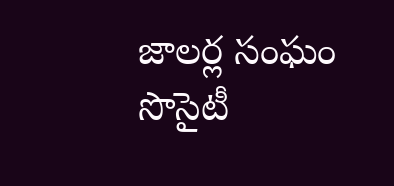జాలర్ల సంఘం సొసైటీ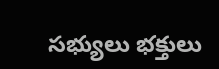సభ్యులు భక్తులు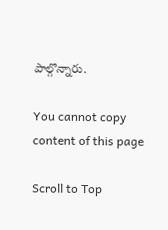పాల్గొన్నారు.

You cannot copy content of this page

Scroll to Top